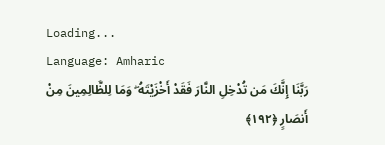Loading...
Language: Amharic
رَبَّنَا إِنَّكَ مَن تُدْخِلِ النَّارَ فَقَدْ أَخْزَيْتَهُ ۖ وَمَا لِلظَّالِمِينَ مِنْ أَنصَارٍ ﴿١٩٢﴾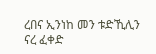ረበና ኢንነከ መን ቱድኺሊን ናረ ፈቀድ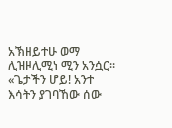አኽዘይተሁ ወማ ሊዝዞሊሚነ ሚን አንሷር።
«ጌታችን ሆይ! አንተ እሳትን ያገባኸው ሰው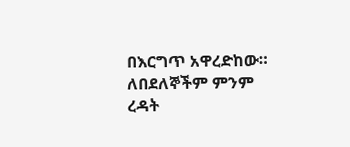በእርግጥ አዋረድከው። ለበደለኞችም ምንም ረዳት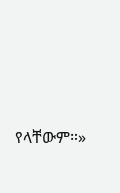የላቸውም።»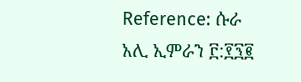Reference: ሱራ አሊ ኢምራን ፫:፻፺፪